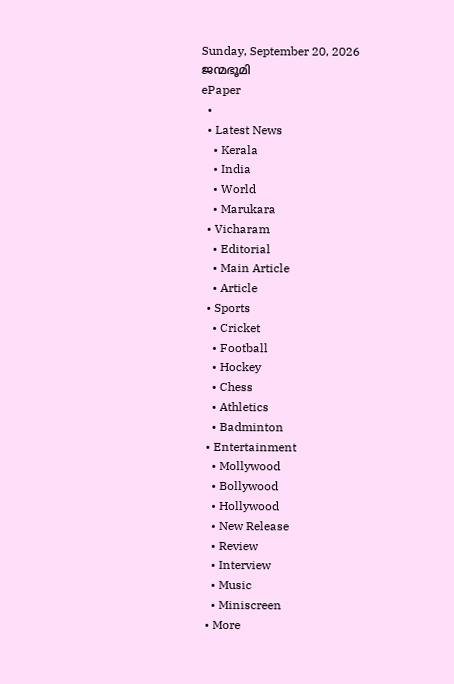Sunday, September 20, 2026
ജന്മഭൂമി
ePaper
  •
  • Latest News
    • Kerala
    • India
    • World
    • Marukara
  • Vicharam
    • Editorial
    • Main Article
    • Article
  • Sports
    • Cricket
    • Football
    • Hockey
    • Chess
    • Athletics
    • Badminton
  • Entertainment
    • Mollywood
    • Bollywood
    • Hollywood
    • New Release
    • Review
    • Interview
    • Music
    • Miniscreen
  • More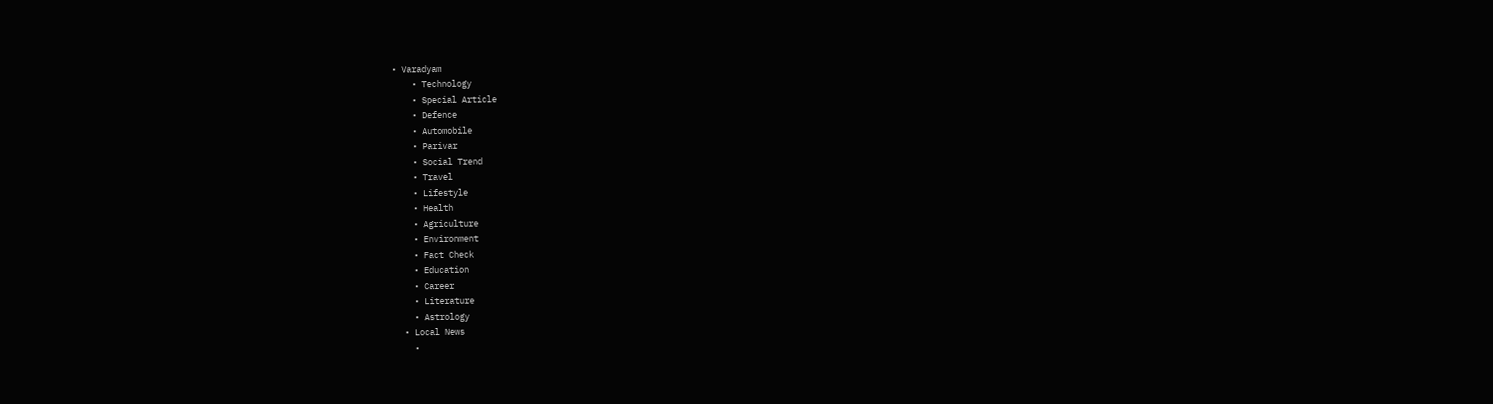• Varadyam
    • Technology
    • Special Article
    • Defence
    • Automobile
    • Parivar
    • Social Trend
    • Travel
    • Lifestyle
    • Health
    • Agriculture
    • Environment
    • Fact Check
    • Education
    • Career
    • Literature
    • Astrology
  • Local News
    •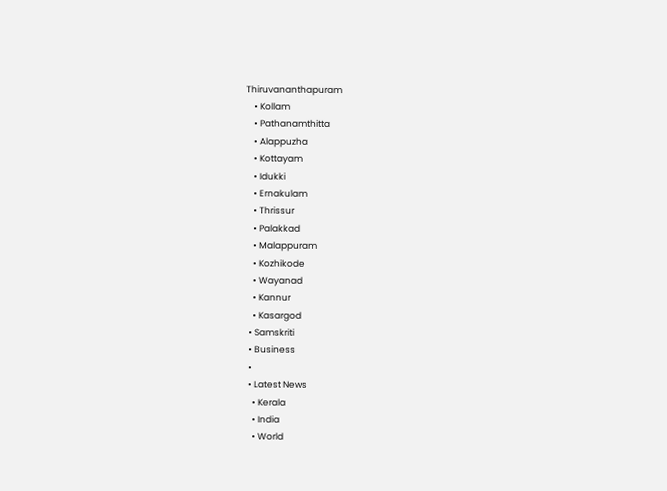Thiruvananthapuram
    • Kollam
    • Pathanamthitta
    • Alappuzha
    • Kottayam
    • Idukki
    • Ernakulam
    • Thrissur
    • Palakkad
    • Malappuram
    • Kozhikode
    • Wayanad
    • Kannur
    • Kasargod
  • Samskriti
  • Business
  •
  • Latest News
    • Kerala
    • India
    • World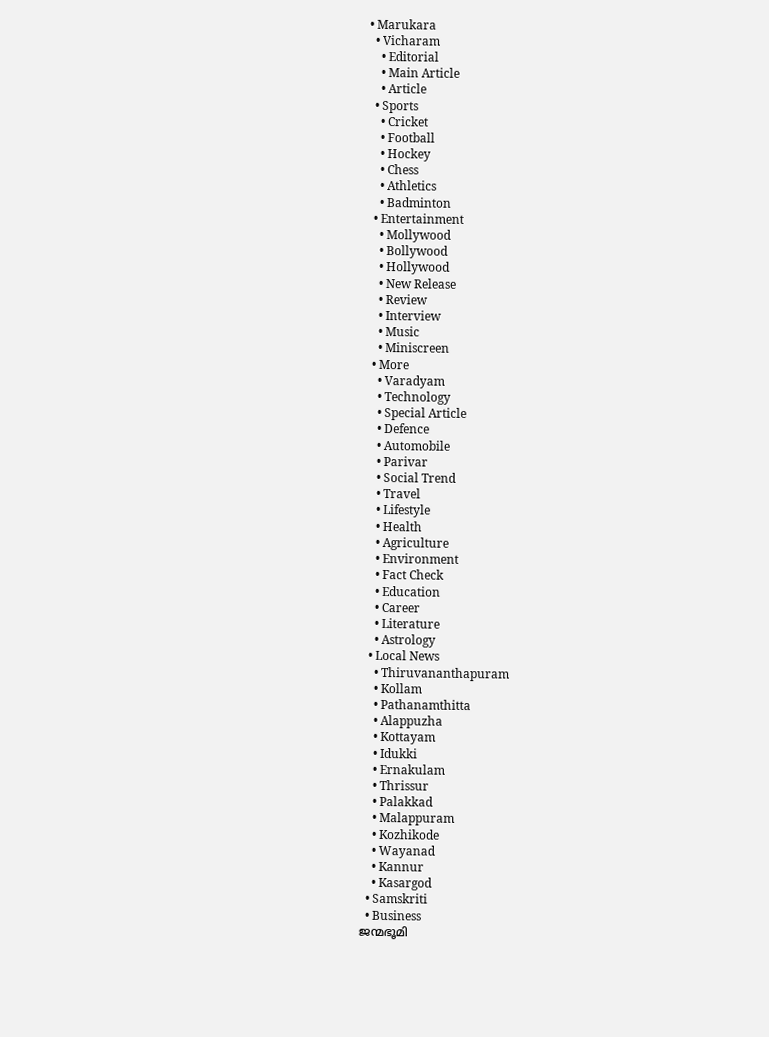• Marukara
  • Vicharam
    • Editorial
    • Main Article
    • Article
  • Sports
    • Cricket
    • Football
    • Hockey
    • Chess
    • Athletics
    • Badminton
  • Entertainment
    • Mollywood
    • Bollywood
    • Hollywood
    • New Release
    • Review
    • Interview
    • Music
    • Miniscreen
  • More
    • Varadyam
    • Technology
    • Special Article
    • Defence
    • Automobile
    • Parivar
    • Social Trend
    • Travel
    • Lifestyle
    • Health
    • Agriculture
    • Environment
    • Fact Check
    • Education
    • Career
    • Literature
    • Astrology
  • Local News
    • Thiruvananthapuram
    • Kollam
    • Pathanamthitta
    • Alappuzha
    • Kottayam
    • Idukki
    • Ernakulam
    • Thrissur
    • Palakkad
    • Malappuram
    • Kozhikode
    • Wayanad
    • Kannur
    • Kasargod
  • Samskriti
  • Business
ജന്മഭൂമി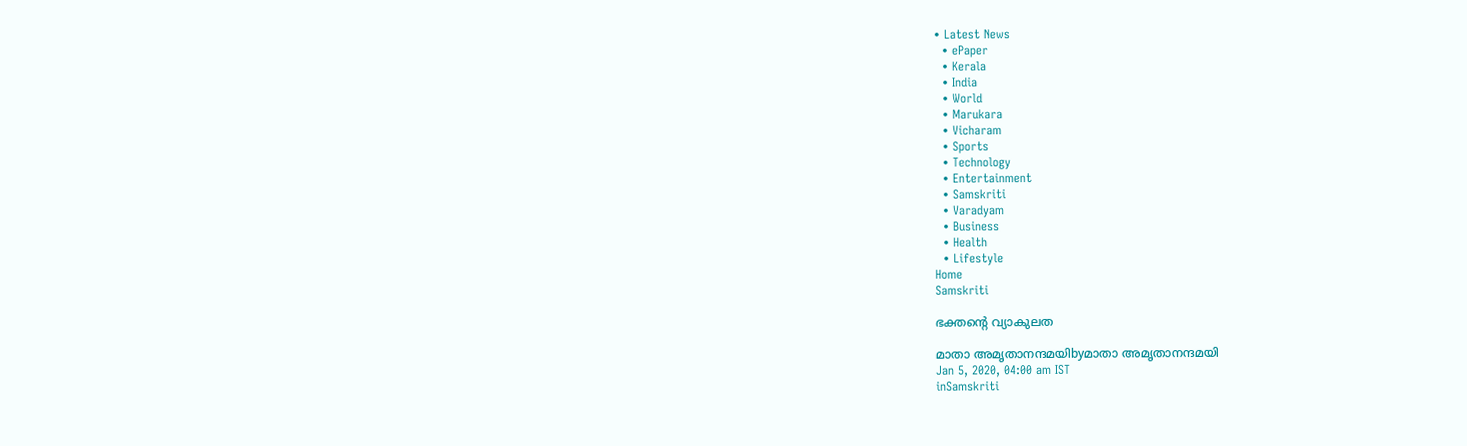• Latest News
  • ePaper
  • Kerala
  • India
  • World
  • Marukara
  • Vicharam
  • Sports
  • Technology
  • Entertainment
  • Samskriti
  • Varadyam
  • Business
  • Health
  • Lifestyle
Home
Samskriti

ഭക്തന്റെ വ്യാകുലത

മാതാ അമൃതാനന്ദമയിbyമാതാ അമൃതാനന്ദമയി
Jan 5, 2020, 04:00 am IST
inSamskriti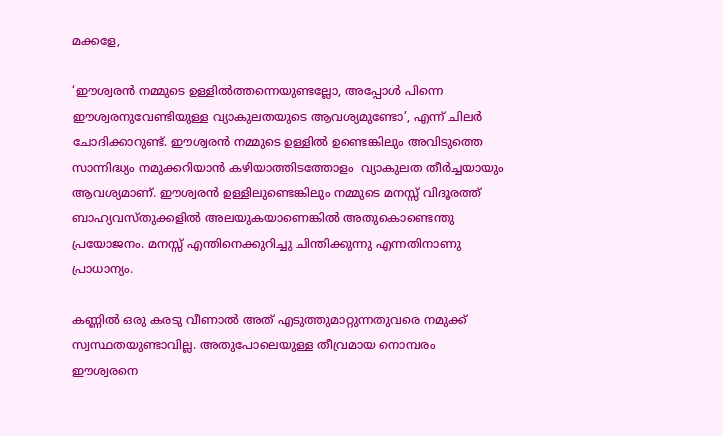മക്കളേ,

‘ഈശ്വരന്‍ നമ്മുടെ ഉള്ളില്‍ത്തന്നെയുണ്ടല്ലോ, അപ്പോള്‍ പിന്നെ ഈശ്വരനുവേണ്ടിയുള്ള വ്യാകുലതയുടെ ആവശ്യമുണ്ടോ’, എന്ന് ചിലര്‍ ചോദിക്കാറുണ്ട്. ഈശ്വരന്‍ നമ്മുടെ ഉള്ളില്‍ ഉണ്ടെങ്കിലും അവിടുത്തെ സാന്നിദ്ധ്യം നമുക്കറിയാന്‍ കഴിയാത്തിടത്തോളം  വ്യാകുലത തീര്‍ച്ചയായും ആവശ്യമാണ്. ഈശ്വരന്‍ ഉള്ളിലുണ്ടെങ്കിലും നമ്മുടെ മനസ്സ് വിദൂരത്ത് ബാഹ്യവസ്തുക്കളില്‍ അലയുകയാണെങ്കില്‍ അതുകൊണ്ടെന്തു പ്രയോജനം. മനസ്സ് എന്തിനെക്കുറിച്ചു ചിന്തിക്കുന്നു എന്നതിനാണു പ്രാധാന്യം.

കണ്ണില്‍ ഒരു കരടു വീണാല്‍ അത് എടുത്തുമാറ്റുന്നതുവരെ നമുക്ക് സ്വസ്ഥതയുണ്ടാവില്ല. അതുപോലെയുള്ള തീവ്രമായ നൊമ്പരം ഈശ്വരനെ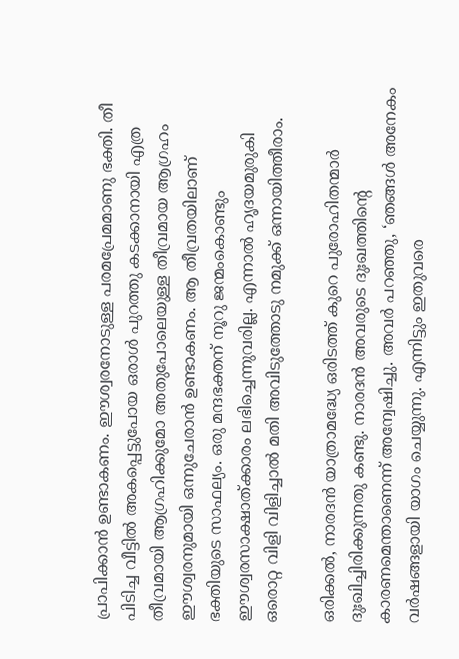പ്രാപിക്കാന്‍ ഉണ്ടാകണം. ഈശ്വരനോടുള്ള പരമപ്രേമമാണു ഭക്തി. തീ പിടിച്ച വീട്ടില്‍ അകപ്പെട്ടുപോയ ഒരാള്‍ പുറത്തു കടക്കാനായി എത്ര തീവ്രമായി ആഗ്രഹിക്കുമോ അതുപോലെയുള്ള തീവ്രമായ ആഗ്രഹം ഈശ്വരനുമായി ഒന്നുചേരാന്‍ ഉണ്ടാകണം. ആ തീവ്രതയിലാണ് ഭക്തിയുടെ സാഫല്യം. ഒരു മന്ദഭക്തന് നൂറു ജന്മംകൊണ്ടും ഈശ്വരസാക്ഷാത്ക്കാരം ലഭിച്ചെന്നുവരില്ല. എന്നാല്‍ ഹൃദയമുരുകി ഒരൊറ്റ വിളി വിളിച്ചാല്‍ മതി അവിടുത്തോടു നമുക്ക് ഒന്നായിത്തീരാം.

ഒരിക്കല്‍, നാരദന്‍ യാത്രാമദ്ധ്യേ ഒരിടത്ത് കുറെ പുരോഹിതന്മാര്‍ ദുഃഖിച്ചിരിക്കുന്നതു കണ്ടു. നാരദന്‍ അവരുടെ ദുഃഖത്തിന്റെ കാരണമെന്താണെന്ന് അന്വേഷിച്ചു. അവര്‍ പറഞ്ഞു, ‘ഞങ്ങള്‍ അനേകം വര്‍ഷങ്ങളായി യാഗം ചെയ്യുന്നു. എന്നിട്ടും ഇതുവരെ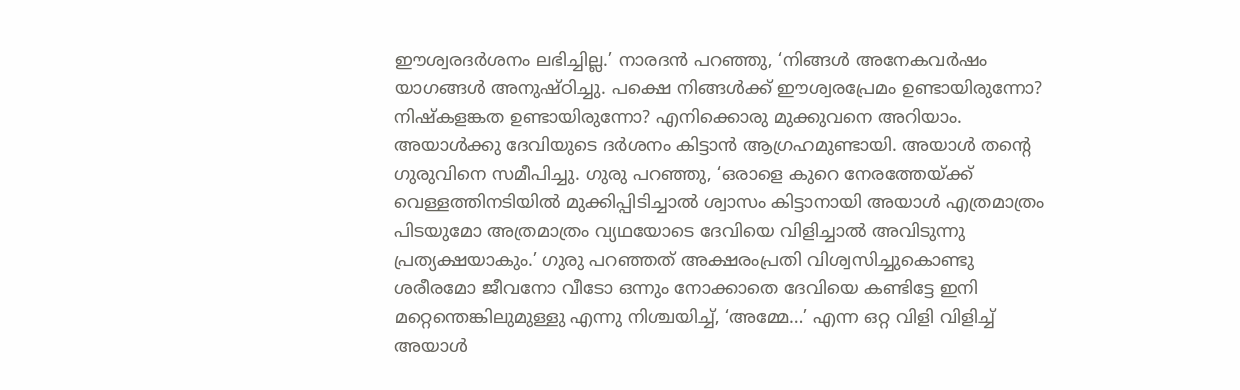ഈശ്വരദര്‍ശനം ലഭിച്ചില്ല.’ നാരദന്‍ പറഞ്ഞു, ‘നിങ്ങള്‍ അനേകവര്‍ഷം യാഗങ്ങള്‍ അനുഷ്ഠിച്ചു. പക്ഷെ നിങ്ങള്‍ക്ക് ഈശ്വരപ്രേമം ഉണ്ടായിരുന്നോ? നിഷ്‌കളങ്കത ഉണ്ടായിരുന്നോ? എനിക്കൊരു മുക്കുവനെ അറിയാം. അയാള്‍ക്കു ദേവിയുടെ ദര്‍ശനം കിട്ടാന്‍ ആഗ്രഹമുണ്ടായി. അയാള്‍ തന്റെ ഗുരുവിനെ സമീപിച്ചു. ഗുരു പറഞ്ഞു, ‘ഒരാളെ കുറെ നേരത്തേയ്‌ക്ക് വെള്ളത്തിനടിയില്‍ മുക്കിപ്പിടിച്ചാല്‍ ശ്വാസം കിട്ടാനായി അയാള്‍ എത്രമാത്രം പിടയുമോ അത്രമാത്രം വ്യഥയോടെ ദേവിയെ വിളിച്ചാല്‍ അവിടുന്നു പ്രത്യക്ഷയാകും.’ ഗുരു പറഞ്ഞത് അക്ഷരംപ്രതി വിശ്വസിച്ചുകൊണ്ടു ശരീരമോ ജീവനോ വീടോ ഒന്നും നോക്കാതെ ദേവിയെ കണ്ടിട്ടേ ഇനി മറ്റെന്തെങ്കിലുമുള്ളു എന്നു നിശ്ചയിച്ച്, ‘അമ്മേ…’ എന്ന ഒറ്റ വിളി വിളിച്ച് അയാള്‍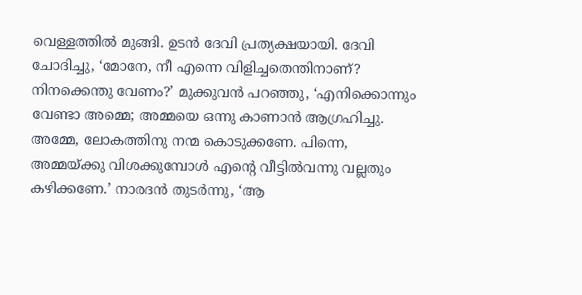വെള്ളത്തില്‍ മുങ്ങി. ഉടന്‍ ദേവി പ്രത്യക്ഷയായി. ദേവി ചോദിച്ചു, ‘മോനേ, നീ എന്നെ വിളിച്ചതെന്തിനാണ്? നിനക്കെന്തു വേണം?’ മുക്കുവന്‍ പറഞ്ഞു, ‘എനിക്കൊന്നും വേണ്ടാ അമ്മെ; അമ്മയെ ഒന്നു കാണാന്‍ ആഗ്രഹിച്ചു. അമ്മേ, ലോകത്തിനു നന്മ കൊടുക്കണേ. പിന്നെ, അമ്മയ്‌ക്കു വിശക്കുമ്പോള്‍ എന്റെ വീട്ടില്‍വന്നു വല്ലതും കഴിക്കണേ.’ നാരദന്‍ തുടര്‍ന്നു, ‘ആ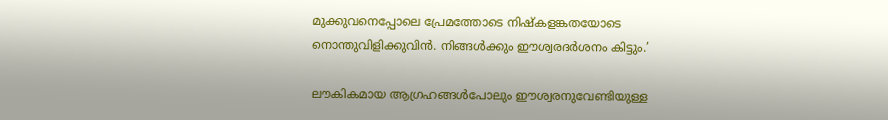മുക്കുവനെപ്പോലെ പ്രേമത്തോടെ നിഷ്‌കളങ്കതയോടെ നൊന്തുവിളിക്കുവിന്‍. നിങ്ങള്‍ക്കും ഈശ്വരദര്‍ശനം കിട്ടും.’

ലൗകികമായ ആഗ്രഹങ്ങള്‍പോലും ഈശ്വരനുവേണ്ടിയുള്ള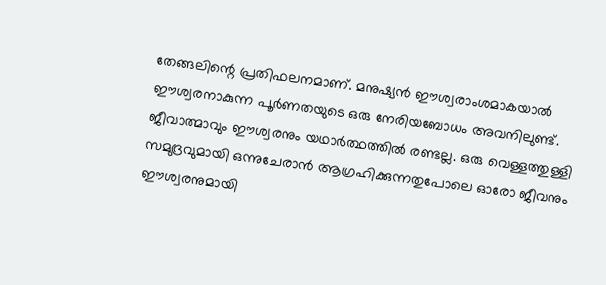തേങ്ങലിന്റെ പ്രതിഫലനമാണ്. മനുഷ്യന്‍ ഈശ്വരാംശമാകയാല്‍ ഈശ്വരനാകുന്ന പൂര്‍ണതയുടെ ഒരു നേരിയബോധം അവനിലുണ്ട്. ജീവാത്മാവും ഈശ്വരനും യഥാര്‍ത്ഥത്തില്‍ രണ്ടല്ല. ഒരു വെള്ളത്തുള്ളി സമുദ്രവുമായി ഒന്നുചേരാന്‍ ആഗ്രഹിക്കുന്നതുപോലെ ഓരോ ജീവനും ഈശ്വരനുമായി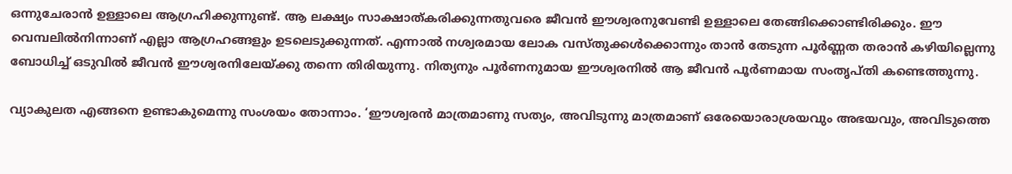ഒന്നുചേരാന്‍ ഉള്ളാലെ ആഗ്രഹിക്കുന്നുണ്ട്. ആ ലക്ഷ്യം സാക്ഷാത്കരിക്കുന്നതുവരെ ജീവന്‍ ഈശ്വരനുവേണ്ടി ഉള്ളാലെ തേങ്ങിക്കൊണ്ടിരിക്കും. ഈ വെമ്പലില്‍നിന്നാണ് എല്ലാ ആഗ്രഹങ്ങളും ഉടലെടുക്കുന്നത്. എന്നാല്‍ നശ്വരമായ ലോക വസ്തുക്കള്‍ക്കൊന്നും താന്‍ തേടുന്ന പൂര്‍ണ്ണത തരാന്‍ കഴിയില്ലെന്നു ബോധിച്ച് ഒടുവില്‍ ജീവന്‍ ഈശ്വരനിലേയ്‌ക്കു തന്നെ തിരിയുന്നു. നിത്യനും പൂര്‍ണനുമായ ഈശ്വരനില്‍ ആ ജീവന്‍ പൂര്‍ണമായ സംതൃപ്തി കണ്ടെത്തുന്നു.

വ്യാകുലത എങ്ങനെ ഉണ്ടാകുമെന്നു സംശയം തോന്നാം. ‘ഈശ്വരന്‍ മാത്രമാണു സത്യം, അവിടുന്നു മാത്രമാണ് ഒരേയൊരാശ്രയവും അഭയവും, അവിടുത്തെ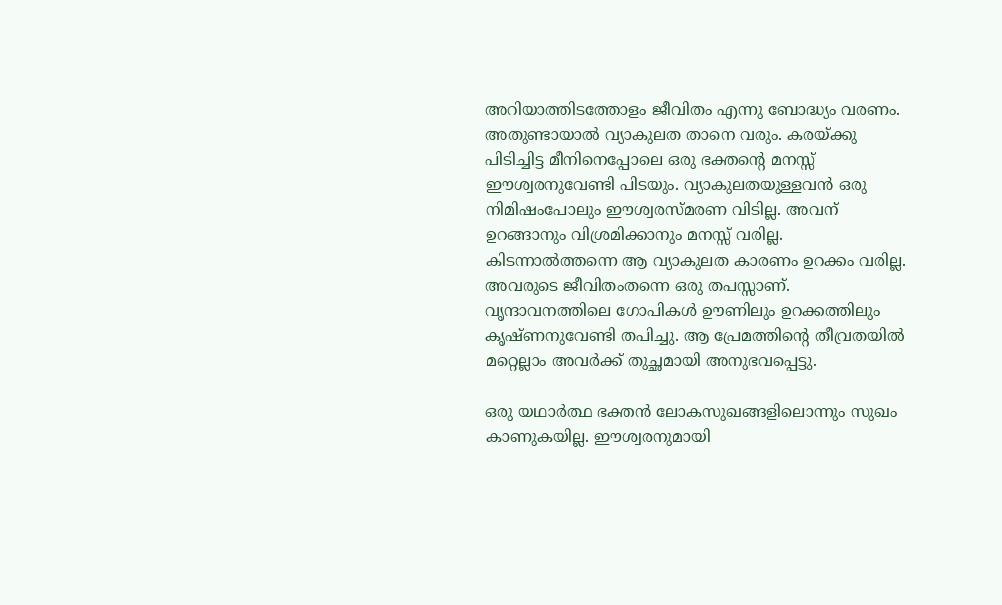അറിയാത്തിടത്തോളം ജീവിതം എന്നു ബോദ്ധ്യം വരണം. അതുണ്ടായാല്‍ വ്യാകുലത താനെ വരും. കരയ്‌ക്കു പിടിച്ചിട്ട മീനിനെപ്പോലെ ഒരു ഭക്തന്റെ മനസ്സ് ഈശ്വരനുവേണ്ടി പിടയും. വ്യാകുലതയുള്ളവന്‍ ഒരു നിമിഷംപോലും ഈശ്വരസ്മരണ വിടില്ല. അവന് ഉറങ്ങാനും വിശ്രമിക്കാനും മനസ്സ് വരില്ല. കിടന്നാല്‍ത്തന്നെ ആ വ്യാകുലത കാരണം ഉറക്കം വരില്ല. അവരുടെ ജീവിതംതന്നെ ഒരു തപസ്സാണ്. വൃന്ദാവനത്തിലെ ഗോപികള്‍ ഊണിലും ഉറക്കത്തിലും കൃഷ്ണനുവേണ്ടി തപിച്ചു. ആ പ്രേമത്തിന്റെ തീവ്രതയില്‍ മറ്റെല്ലാം അവര്‍ക്ക് തുച്ഛമായി അനുഭവപ്പെട്ടു.

ഒരു യഥാര്‍ത്ഥ ഭക്തന്‍ ലോകസുഖങ്ങളിലൊന്നും സുഖം കാണുകയില്ല. ഈശ്വരനുമായി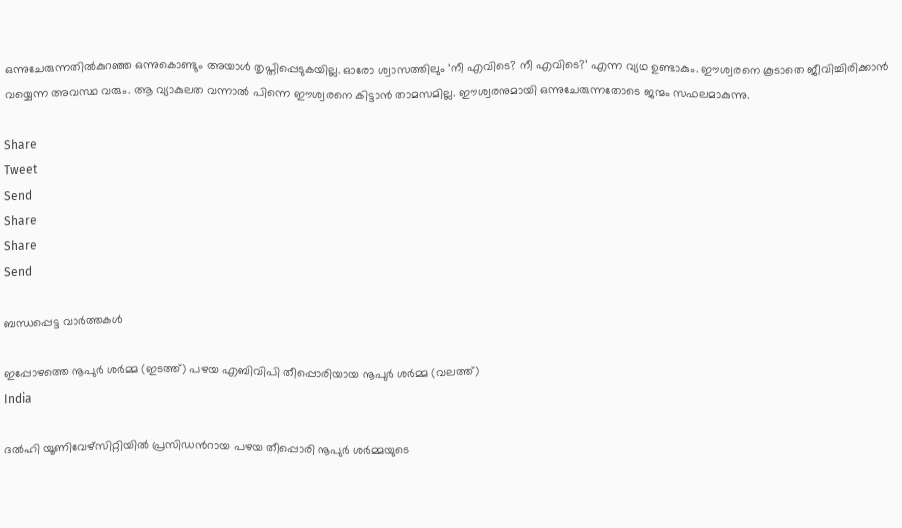ഒന്നുചേരുന്നതില്‍കുറഞ്ഞ ഒന്നുകൊണ്ടും അയാള്‍ തൃപ്തിപ്പെടുകയില്ല. ഓരോ ശ്വാസത്തിലും ‘നീ എവിടെ? നീ എവിടെ?’ എന്ന വ്യഥ ഉണ്ടാകും. ഈശ്വരനെ കൂടാതെ ജീവിച്ചിരിക്കാന്‍ വയ്യെന്ന അവസ്ഥ വരും. ആ വ്യാകുലത വന്നാല്‍ പിന്നെ ഈശ്വരനെ കിട്ടാന്‍ താമസമില്ല. ഈശ്വരനുമായി ഒന്നുചേരുന്നതോടെ ജന്മം സഫലമാകുന്നു.

Share
Tweet
Send
Share
Share
Send

ബന്ധപ്പെട്ട വാര്‍ത്തകള്‍

ഇപ്പോഴത്തെ നൂപുര്‍ ശര്‍മ്മ (ഇടത്ത്) പഴയ എബിവിപി തീപ്പൊരിയായ നൂപുര്‍ ശര്‍മ്മ (വലത്ത്)
India

ദല്‍ഹി യൂണിവേഴ്സിറ്റിയില്‍ പ്രസിഡന്‍റായ പഴയ തീപ്പൊരി നൂപുര്‍ ശര്‍മ്മയുടെ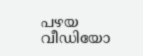പഴയ വീഡിയോ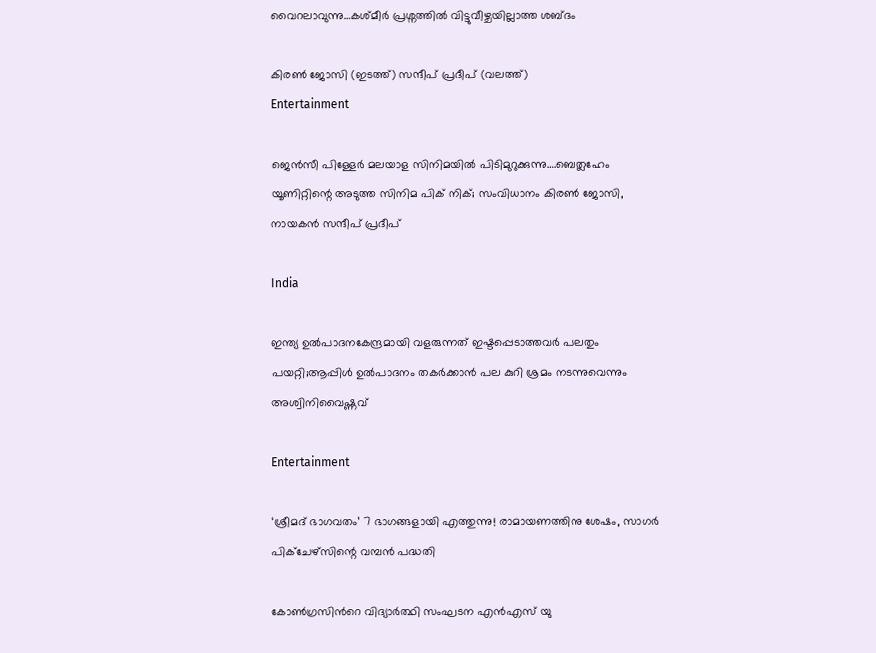വൈറലാവുന്നു…കശ്മീര്‍ പ്രശ്നത്തില്‍ വിട്ടുവീഴ്ചയില്ലാത്ത ശബ്ദം

കിരണ്‍ ജോസി (ഇടത്ത്) സന്ദീപ് പ്രദീപ് (വലത്ത്)
Entertainment

ജെന്‍സീ പിള്ളേര്‍ മലയാള സിനിമയില്‍ പിടിമുറുക്കുന്നു….ബെത്ലഹേം യൂണിറ്റിന്റെ അടുത്ത സിനിമ പിക് നിക്; സംവിധാനം കിരണ്‍ ജോസി, നായകന്‍ സന്ദീപ് പ്രദീപ്

India

ഇന്ത്യ ഉല്‍പാദനകേന്ദ്രമായി വളരുന്നത് ഇഷ്ടപ്പെടാത്തവര്‍ പലതും പയറ്റി;ആപ്പിള്‍ ഉല്‍പാദനം തകര്‍ക്കാന്‍ പല കുറി ശ്രമം നടന്നുവെന്നും അശ്വിനിവൈഷ്ണവ്

Entertainment

‘ശ്രീമദ് ഭാഗവതം’ 7 ഭാഗങ്ങളായി എത്തുന്നു! രാമായണത്തിനു ശേഷം, സാഗർ പിക്ചേഴ്സിന്റെ വമ്പൻ പദ്ധതി

കോണ്‍ഗ്രസിന്‍റെ വിദ്യാര്‍ത്ഥി സംഘടന എന്‍എസ് യു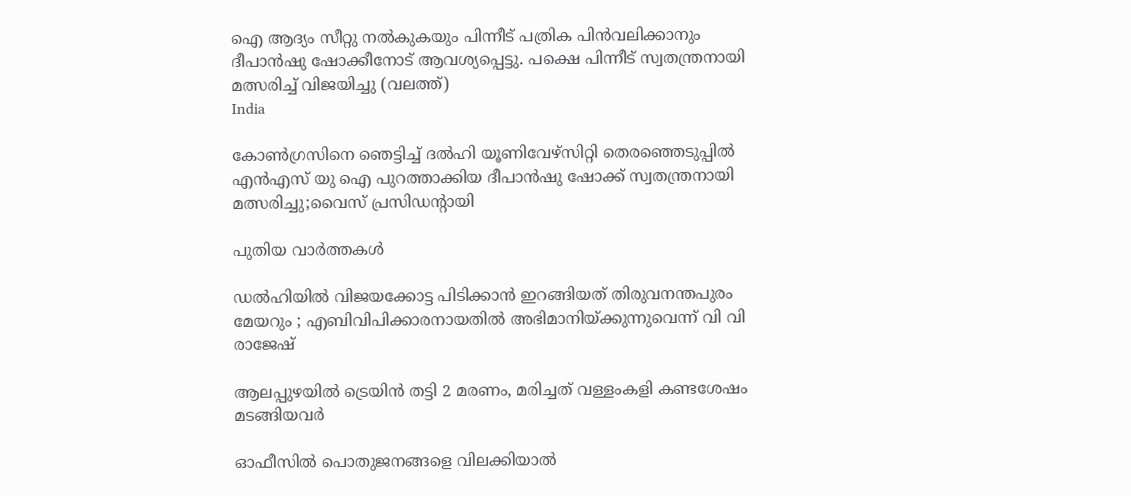ഐ ആദ്യം സീറ്റു നല്‍കുകയും പിന്നീട് പത്രിക പിന്‍വലിക്കാനും ദീപാന്‍ഷു ഷോക്കീനോട് ആവശ്യപ്പെട്ടു. പക്ഷെ പിന്നീട് സ്വതന്ത്രനായി മത്സരിച്ച് വിജയിച്ചു (വലത്ത്)
India

കോണ്‍ഗ്രസിനെ ഞെട്ടിച്ച് ദല്‍ഹി യൂണിവേഴ്സിറ്റി തെരഞ്ഞെടുപ്പില്‍ എന്‍എസ് യു ഐ പുറത്താക്കിയ ദീപാൻഷു ഷോക്ക് സ്വതന്ത്രനായി മത്സരിച്ചു;വൈസ് പ്രസിഡന്‍റായി

പുതിയ വാര്‍ത്തകള്‍

ഡൽഹിയിൽ വിജയക്കോട്ട പിടിക്കാൻ ഇറങ്ങിയത് തിരുവനന്തപുരം മേയറും ; എബിവിപിക്കാരനായതിൽ അഭിമാനിയ്‌ക്കുന്നുവെന്ന് വി വി രാജേഷ്

ആലപ്പുഴയില്‍ ട്രെയിന്‍ തട്ടി 2 മരണം, മരിച്ചത് വള്ളംകളി കണ്ടശേഷം മടങ്ങിയവര്‍

ഓഫീസില്‍ പൊതുജനങ്ങളെ വിലക്കിയാല്‍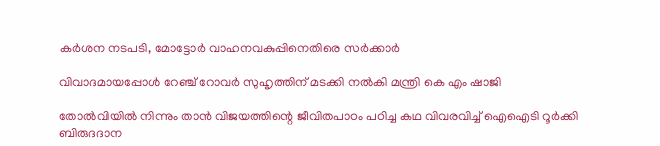കര്‍ശന നടപടി, മോട്ടോര്‍ വാഹനവകുപ്പിനെതിരെ സര്‍ക്കാര്‍

വിവാദമായപ്പോള്‍ റേഞ്ച് റോവര്‍ സുഹൃത്തിന് മടക്കി നല്‍കി മന്ത്രി കെ എം ഷാജി

തോല്‍വിയില്‍ നിന്നും താന്‍ വിജയത്തിന്റെ ജീവിതപാഠം പഠിച്ച കഥ വിവരവിച്ച് ഐഐടി റൂർക്കി ബിരുദദാന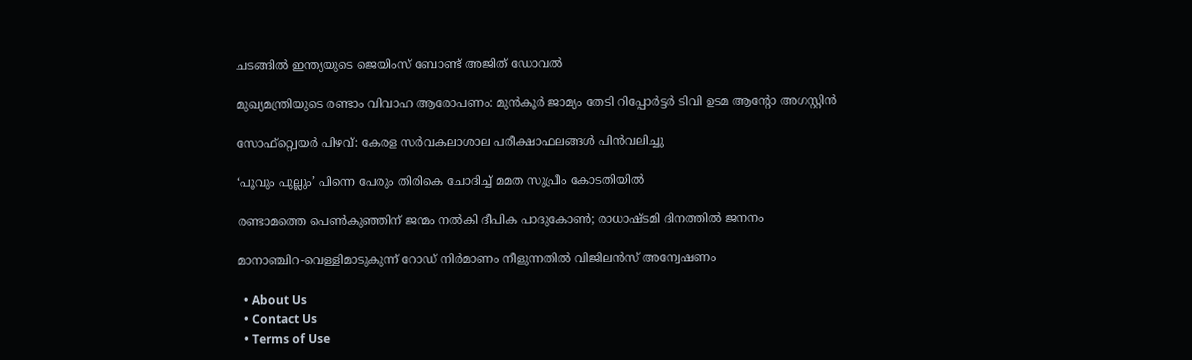ചടങ്ങിൽ ഇന്ത്യയുടെ ജെയിംസ് ബോണ്ട് അജിത് ഡോവല്‍

മുഖ്യമന്ത്രിയുടെ രണ്ടാം വിവാഹ ആരോപണം: മുന്‍കൂര്‍ ജാമ്യം തേടി റിപ്പോര്‍ട്ടര്‍ ടിവി ഉടമ ആന്റോ അഗസ്റ്റിന്‍

സോഫ്റ്റ്വെയര്‍ പിഴവ്: കേരള സര്‍വകലാശാല പരീക്ഷാഫലങ്ങള്‍ പിന്‍വലിച്ചു

‘പൂവും പുല്ലും’ പിന്നെ പേരും തിരികെ ചോദിച്ച് മമത സുപ്രീം കോടതിയില്‍

രണ്ടാമത്തെ പെണ്‍കുഞ്ഞിന് ജന്മം നല്‍കി ദീപിക പാദുകോണ്‍; രാധാഷ്ടമി ദിനത്തില്‍ ജനനം

മാനാഞ്ചിറ-വെള്ളിമാടുകുന്ന് റോഡ് നിര്‍മാണം നീളുന്നതില്‍ വിജിലന്‍സ് അന്വേഷണം

  • About Us
  • Contact Us
  • Terms of Use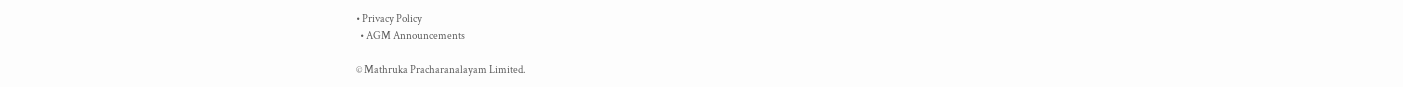• Privacy Policy
  • AGM Announcements

© Mathruka Pracharanalayam Limited.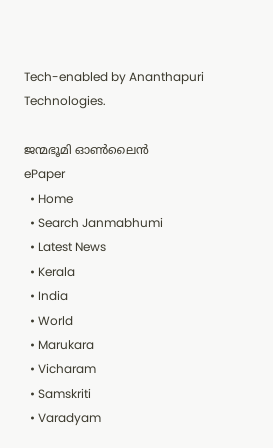Tech-enabled by Ananthapuri Technologies.

ജന്മഭൂമി ഓണ്‍ലൈന്‍
ePaper
  • Home
  • Search Janmabhumi
  • Latest News
  • Kerala
  • India
  • World
  • Marukara
  • Vicharam
  • Samskriti
  • Varadyam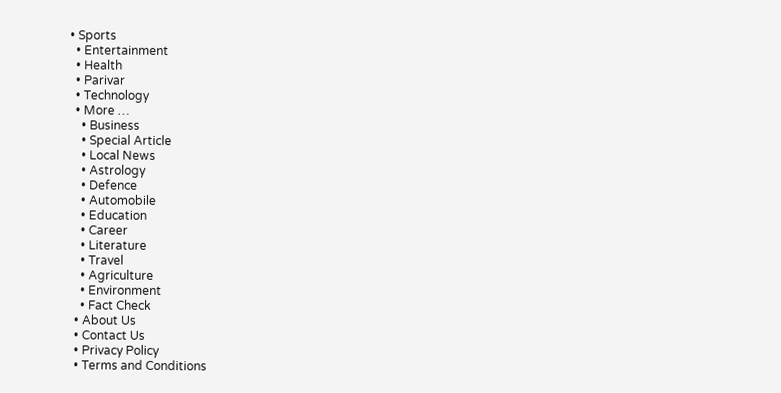• Sports
  • Entertainment
  • Health
  • Parivar
  • Technology
  • More …
    • Business
    • Special Article
    • Local News
    • Astrology
    • Defence
    • Automobile
    • Education
    • Career
    • Literature
    • Travel
    • Agriculture
    • Environment
    • Fact Check
  • About Us
  • Contact Us
  • Privacy Policy
  • Terms and Conditions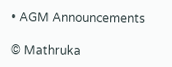• AGM Announcements

© Mathruka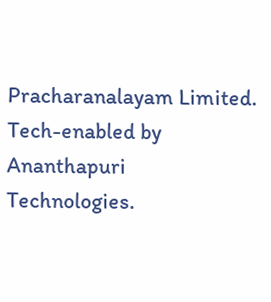Pracharanalayam Limited.
Tech-enabled by Ananthapuri Technologies.